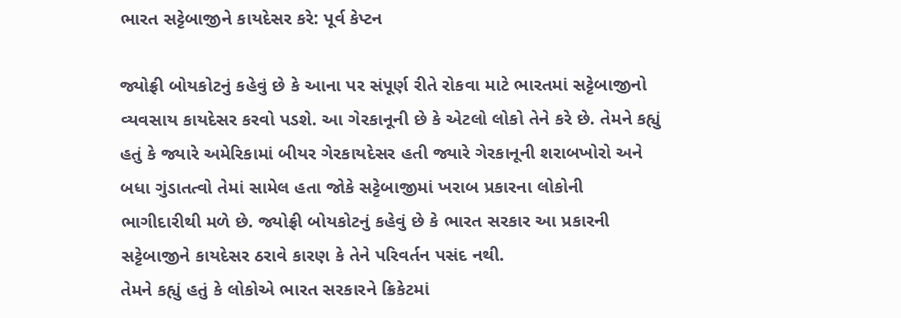ભારત સટ્ટેબાજીને કાયદેસર કરે: પૂર્વ કેપ્ટન

જ્યોફ્રી બોયકોટનું કહેવું છે કે આના પર સંપૂર્ણ રીતે રોકવા માટે ભારતમાં સટ્ટેબાજીનો વ્યવસાય કાયદેસર કરવો પડશે. આ ગેરકાનૂની છે કે એટલો લોકો તેને કરે છે. તેમને કહ્યું હતું કે જ્યારે અમેરિકામાં બીયર ગેરકાયદેસર હતી જ્યારે ગેરકાનૂની શરાબખોરો અને બધા ગુંડાતત્વો તેમાં સામેલ હતા જોકે સટ્ટેબાજીમાં ખરાબ પ્રકારના લોકોની ભાગીદારીથી મળે છે. જ્યોફ્રી બોયકોટનું કહેવું છે કે ભારત સરકાર આ પ્રકારની સટ્ટેબાજીને કાયદેસર ઠરાવે કારણ કે તેને પરિવર્તન પસંદ નથી.
તેમને કહ્યું હતું કે લોકોએ ભારત સરકારને ક્રિકેટમાં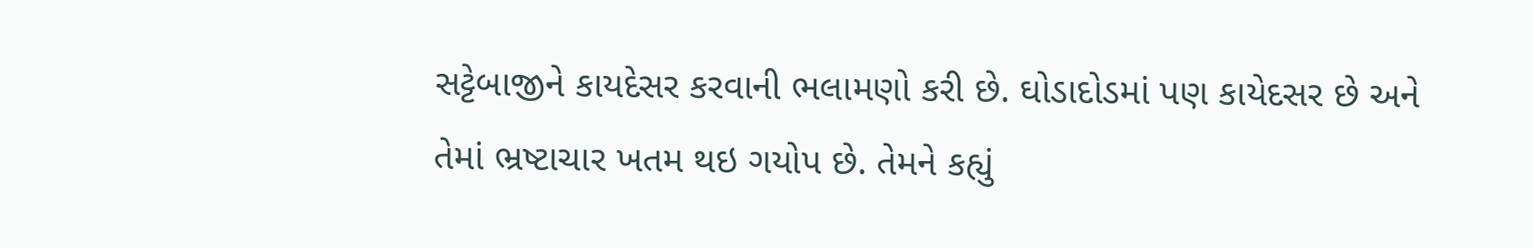સટ્ટેબાજીને કાયદેસર કરવાની ભલામણો કરી છે. ઘોડાદોડમાં પણ કાયેદસર છે અને તેમાં ભ્રષ્ટાચાર ખતમ થઇ ગયોપ છે. તેમને કહ્યું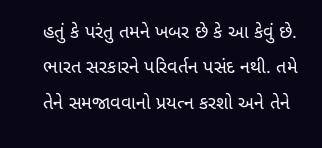હતું કે પરંતુ તમને ખબર છે કે આ કેવું છે. ભારત સરકારને પરિવર્તન પસંદ નથી. તમે તેને સમજાવવાનો પ્રયત્ન કરશો અને તેને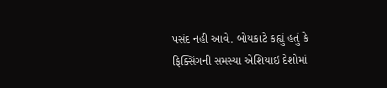પસંદ નહી આવે. બોયકાટે કહ્યું હતું કે ફિક્સિંગની સમસ્યા એશિયાઇ દેશોમાં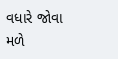વધારે જોવા મળે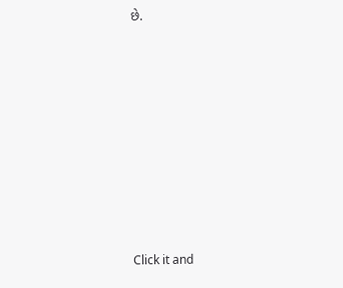છે.












Click it and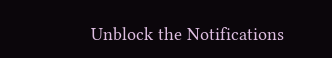Unblock the Notifications